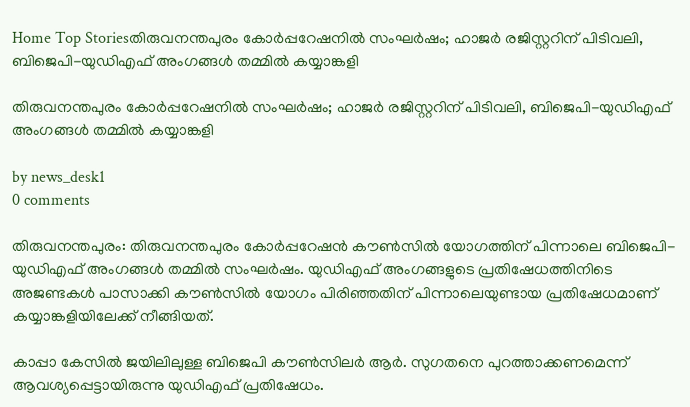Home Top Storiesതിരുവനന്തപുരം കോർപ്പറേഷനിൽ സംഘർഷം; ഹാജർ രജിസ്റ്ററിന് പിടിവലി, ബിജെപി-യുഡിഎഫ് അംഗങ്ങൾ തമ്മിൽ കയ്യാങ്കളി

തിരുവനന്തപുരം കോർപ്പറേഷനിൽ സംഘർഷം; ഹാജർ രജിസ്റ്ററിന് പിടിവലി, ബിജെപി-യുഡിഎഫ് അംഗങ്ങൾ തമ്മിൽ കയ്യാങ്കളി

by news_desk1
0 comments

തിരുവനന്തപുരം: തിരുവനന്തപുരം കോർപ്പറേഷൻ കൗൺസിൽ യോഗത്തിന് പിന്നാലെ ബിജെപി-യുഡിഎഫ് അംഗങ്ങൾ തമ്മിൽ സംഘർഷം. യുഡിഎഫ് അംഗങ്ങളുടെ പ്രതിഷേധത്തിനിടെ അജണ്ടകൾ പാസാക്കി കൗൺസിൽ യോഗം പിരിഞ്ഞതിന് പിന്നാലെയുണ്ടായ പ്രതിഷേധമാണ് കയ്യാങ്കളിയിലേക്ക് നീങ്ങിയത്.

കാപ്പാ കേസിൽ ജയിലിലുള്ള ബിജെപി കൗൺസിലർ ആർ. സുഗതനെ പുറത്താക്കണമെന്ന് ആവശ്യപ്പെട്ടായിരുന്നു യുഡിഎഫ് പ്രതിഷേധം.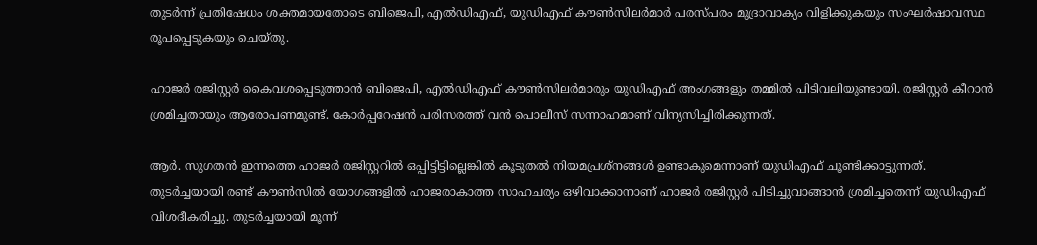തുടർന്ന് പ്രതിഷേധം ശക്തമായതോടെ ബിജെപി, എൽഡിഎഫ്, യുഡിഎഫ് കൗൺസിലർമാർ പരസ്പരം മുദ്രാവാക്യം വിളിക്കുകയും സംഘർഷാവസ്ഥ രൂപപ്പെടുകയും ചെയ്തു.

ഹാജർ രജിസ്റ്റർ കൈവശപ്പെടുത്താൻ ബിജെപി, എൽഡിഎഫ് കൗൺസിലർമാരും യുഡിഎഫ് അംഗങ്ങളും തമ്മിൽ പിടിവലിയുണ്ടായി. രജിസ്റ്റർ കീറാൻ ശ്രമിച്ചതായും ആരോപണമുണ്ട്. കോർപ്പറേഷൻ പരിസരത്ത് വൻ പൊലീസ് സന്നാഹമാണ് വിന്യസിച്ചിരിക്കുന്നത്.

ആർ. സുഗതൻ ഇന്നത്തെ ഹാജർ രജിസ്റ്ററിൽ ഒപ്പിട്ടിട്ടില്ലെങ്കിൽ കൂടുതൽ നിയമപ്രശ്നങ്ങൾ ഉണ്ടാകുമെന്നാണ് യുഡിഎഫ് ചൂണ്ടിക്കാട്ടുന്നത്. തുടർച്ചയായി രണ്ട് കൗൺസിൽ യോഗങ്ങളിൽ ഹാജരാകാത്ത സാഹചര്യം ഒഴിവാക്കാനാണ് ഹാജർ രജിസ്റ്റർ പിടിച്ചുവാങ്ങാൻ ശ്രമിച്ചതെന്ന് യുഡിഎഫ് വിശദീകരിച്ചു. തുടർച്ചയായി മൂന്ന്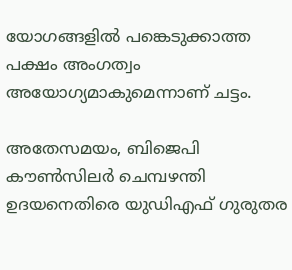യോഗങ്ങളിൽ പങ്കെടുക്കാത്ത പക്ഷം അംഗത്വം അയോഗ്യമാകുമെന്നാണ് ചട്ടം.

അതേസമയം, ബിജെപി കൗൺസിലർ ചെമ്പഴന്തി ഉദയനെതിരെ യുഡിഎഫ് ഗുരുതര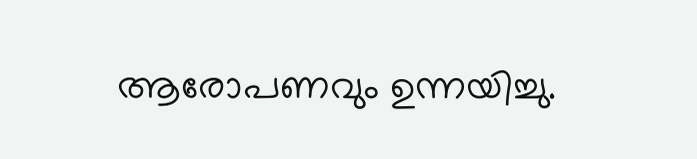ആരോപണവും ഉന്നയിച്ചു.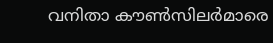വനിതാ കൗൺസിലർമാരെ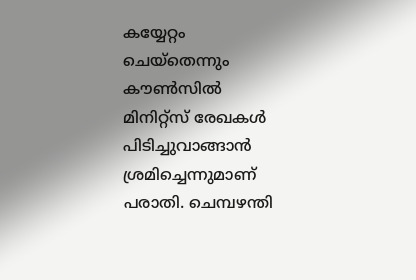കയ്യേറ്റം ചെയ്തെന്നും കൗൺസിൽ മിനിറ്റ്സ് രേഖകൾ പിടിച്ചുവാങ്ങാൻ ശ്രമിച്ചെന്നുമാണ് പരാതി. ചെമ്പഴന്തി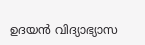ഉദയൻ വിദ്യാഭ്യാസ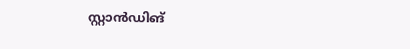സ്റ്റാൻഡിങ്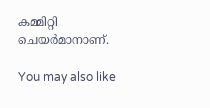കമ്മിറ്റി ചെയർമാനാണ്.

You may also like